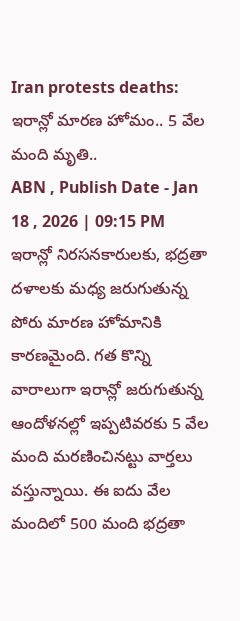Iran protests deaths: ఇరాన్లో మారణ హోమం.. 5 వేల మంది మృతి..
ABN , Publish Date - Jan 18 , 2026 | 09:15 PM
ఇరాన్లో నిరసనకారులకు, భద్రతా దళాలకు మధ్య జరుగుతున్న పోరు మారణ హోమానికి కారణమైంది. గత కొన్ని వారాలుగా ఇరాన్లో జరుగుతున్న ఆందోళనల్లో ఇప్పటివరకు 5 వేల మంది మరణించినట్టు వార్తలు వస్తున్నాయి. ఈ ఐదు వేల మందిలో 500 మంది భద్రతా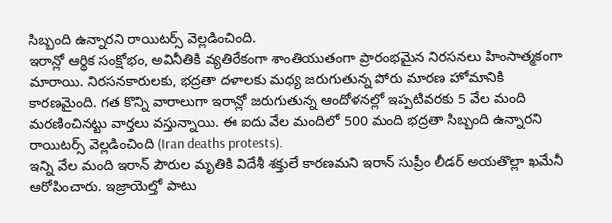సిబ్బంది ఉన్నారని రాయిటర్స్ వెల్లడించింది.
ఇరాన్లో ఆర్థిక సంక్షోభం, అవినీతికి వ్యతిరేకంగా శాంతియుతంగా ప్రారంభమైన నిరసనలు హింసాత్మకంగా మారాయి. నిరసనకారులకు, భద్రతా దళాలకు మధ్య జరుగుతున్న పోరు మారణ హోమానికి కారణమైంది. గత కొన్ని వారాలుగా ఇరాన్లో జరుగుతున్న ఆందోళనల్లో ఇప్పటివరకు 5 వేల మంది మరణించినట్టు వార్తలు వస్తున్నాయి. ఈ ఐదు వేల మందిలో 500 మంది భద్రతా సిబ్బంది ఉన్నారని రాయిటర్స్ వెల్లడించింది (Iran deaths protests).
ఇన్ని వేల మంది ఇరాన్ పౌరుల మృతికి విదేశీ శక్తులే కారణమని ఇరాన్ సుప్రీం లీడర్ అయతొల్లా ఖమేనీ ఆరోపించారు. ఇజ్రాయెల్తో పాటు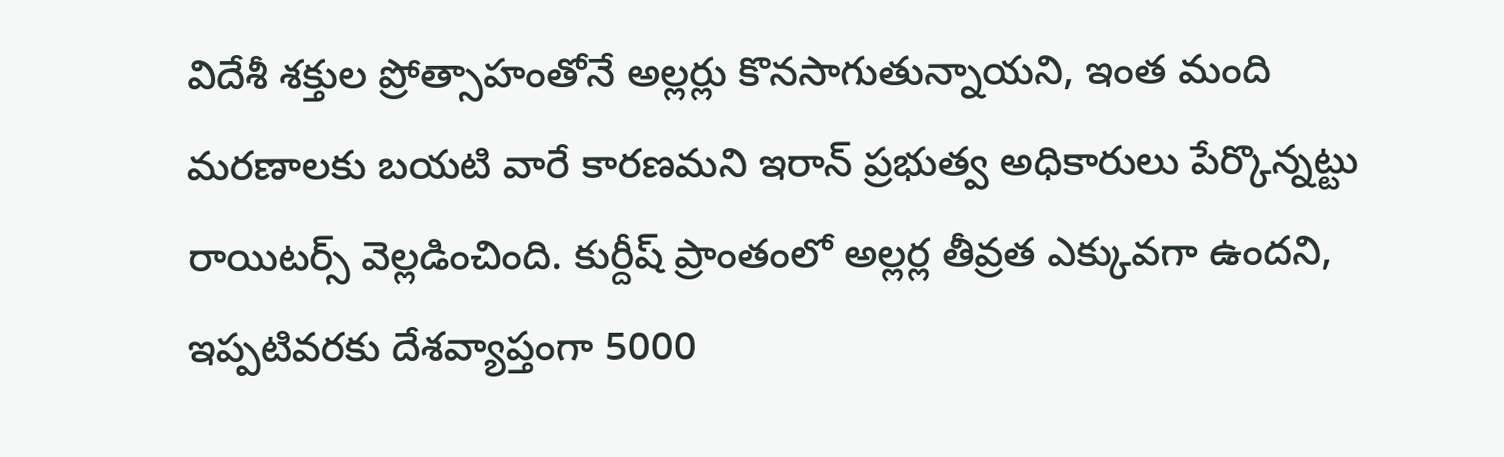విదేశీ శక్తుల ప్రోత్సాహంతోనే అల్లర్లు కొనసాగుతున్నాయని, ఇంత మంది మరణాలకు బయటి వారే కారణమని ఇరాన్ ప్రభుత్వ అధికారులు పేర్కొన్నట్టు రాయిటర్స్ వెల్లడించింది. కుర్దీష్ ప్రాంతంలో అల్లర్ల తీవ్రత ఎక్కువగా ఉందని, ఇప్పటివరకు దేశవ్యాప్తంగా 5000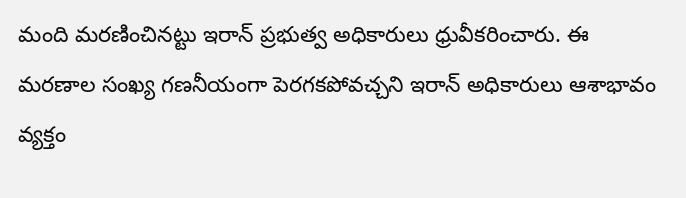మంది మరణించినట్టు ఇరాన్ ప్రభుత్వ అధికారులు ధ్రువీకరించారు. ఈ మరణాల సంఖ్య గణనీయంగా పెరగకపోవచ్చని ఇరాన్ అధికారులు ఆశాభావం వ్యక్తం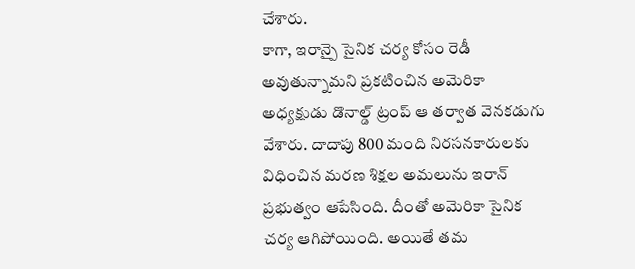చేశారు.
కాగా, ఇరాన్పై సైనిక చర్య కోసం రెడీ అవుతున్నామని ప్రకటించిన అమెరికా అధ్యక్షుడు డొనాల్డ్ ట్రంప్ ఆ తర్వాత వెనకడుగు వేశారు. దాదాపు 800 మంది నిరసనకారులకు విధించిన మరణ శిక్షల అమలును ఇరాన్ ప్రభుత్వం ఆపేసింది. దీంతో అమెరికా సైనిక చర్య ఆగిపోయింది. అయితే తమ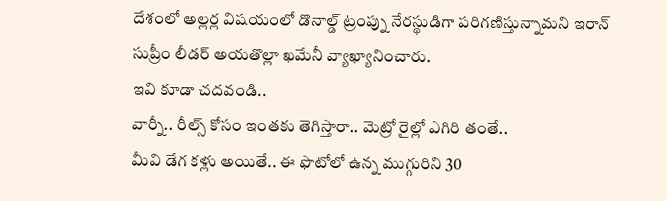దేశంలో అల్లర్ల విషయంలో డొనాల్డ్ ట్రంప్ను నేరస్థుడిగా పరిగణిస్తున్నామని ఇరాన్ సుప్రీం లీడర్ అయతొల్లా ఖమేనీ వ్యాఖ్యానించారు.
ఇవి కూడా చదవండి..
వార్నీ.. రీల్స్ కోసం ఇంతకు తెగిస్తారా.. మెట్రో రైల్లో ఎగిరి తంతే..
మీవి డేగ కళ్లు అయితే.. ఈ ఫొటోలో ఉన్న ముగ్గురిని 30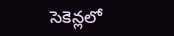సెకెన్లలో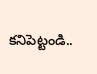కనిపెట్టండి..